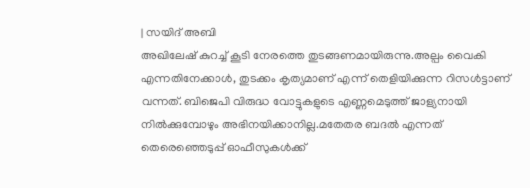| സയിദ് അബി
അഖിലേഷ് കുറച്ച് കൂടി നേരത്തെ തുടങ്ങണമായിരുന്നു.അല്പം വൈകി എന്നതിനേക്കാൾ, തുടക്കം കൃത്യമാണ് എന്ന് തെളിയിക്കുന്ന റിസൾട്ടാണ് വന്നത്. ബിജെപി വിരുദ്ധ വോട്ടുകളുടെ എണ്ണമെടുത്ത് ജാള്യനായി നിൽക്കുമ്പോഴും അഭിനയിക്കാനില്ല.മതേതര ബദൽ എന്നത് തെരെഞ്ഞെടുപ്പ് ഓഫീസുകൾക്ക്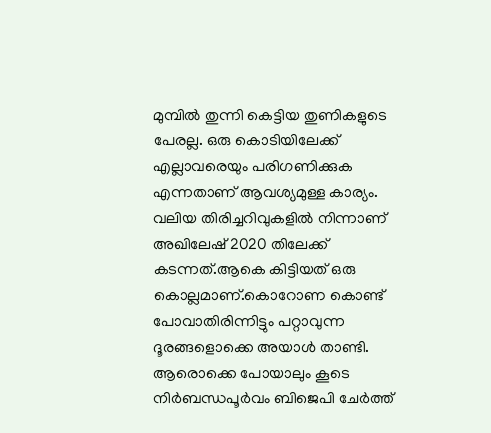മുമ്പിൽ തുന്നി കെട്ടിയ തുണികളുടെ പേരല്ല. ഒരു കൊടിയിലേക്ക് എല്ലാവരെയും പരിഗണിക്കുക എന്നതാണ് ആവശ്യമുള്ള കാര്യം.
വലിയ തിരിച്ചറിവുകളിൽ നിന്നാണ് അഖിലേഷ് 2020 തിലേക്ക് കടന്നത്.ആകെ കിട്ടിയത് ഒരു കൊല്ലമാണ്.കൊറോണ കൊണ്ട് പോവാതിരിന്നിട്ടും പറ്റാവുന്ന ദൂരങ്ങളൊക്കെ അയാൾ താണ്ടി. ആരൊക്കെ പോയാലും കൂടെ നിർബന്ധപൂർവം ബിജെപി ചേർത്ത്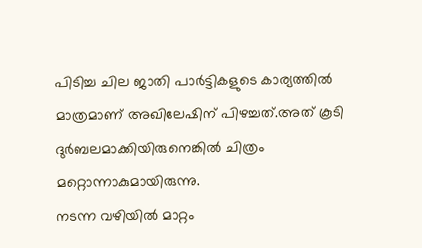പിടിച്ച ചില ജാതി പാർട്ടികളുടെ കാര്യത്തിൽ മാത്രമാണ് അഖിലേഷിന് പിഴച്ചത്.അത് കൂടി ദുർബലമാക്കിയിരുനെങ്കിൽ ചിത്രം മറ്റൊന്നാകുമായിരുന്നു.
നടന്ന വഴിയിൽ മാറ്റം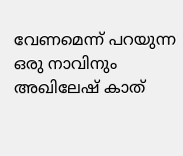വേണമെന്ന് പറയുന്ന ഒരു നാവിനും അഖിലേഷ് കാത്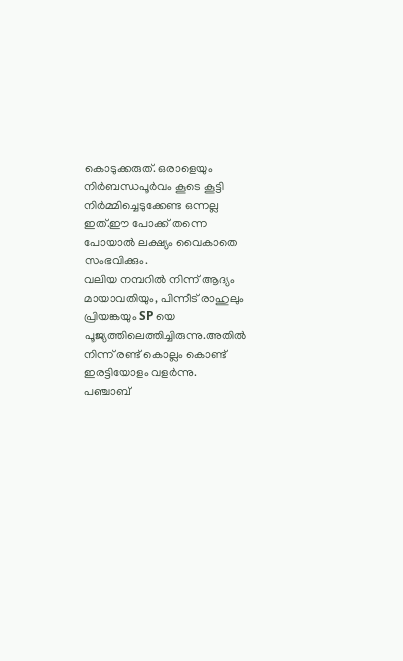കൊടുക്കരുത്. ഒരാളെയും നിർബന്ധപൂർവം കൂടെ കൂട്ടി നിർമ്മിച്ചെടുക്കേണ്ട ഒന്നല്ല ഇത്.ഈ പോക്ക് തന്നെ പോയാൽ ലക്ഷ്യം വൈകാതെ സംഭവിക്കും.
വലിയ നമ്പറിൽ നിന്ന് ആദ്യം മായാവതിയും, പിന്നീട് രാഹുലും പ്രിയങ്കയും SP യെ പൂജ്യത്തിലെത്തിച്ചിരുന്നു.അതിൽ നിന്ന് രണ്ട് കൊല്ലം കൊണ്ട് ഇരട്ടിയോളം വളർന്നു.
പഞ്ചാബ്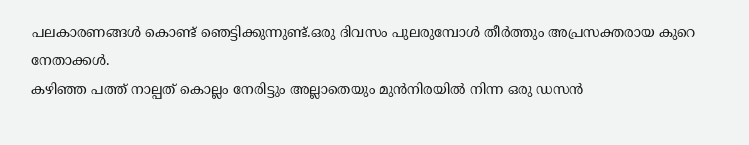പലകാരണങ്ങൾ കൊണ്ട് ഞെട്ടിക്കുന്നുണ്ട്.ഒരു ദിവസം പുലരുമ്പോൾ തീർത്തും അപ്രസക്തരായ കുറെ നേതാക്കൾ.
കഴിഞ്ഞ പത്ത് നാല്പത് കൊല്ലം നേരിട്ടും അല്ലാതെയും മുൻനിരയിൽ നിന്ന ഒരു ഡസൻ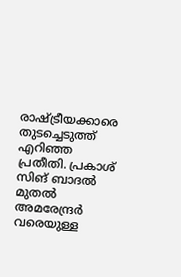രാഷ്ട്രീയക്കാരെ തുടച്ചെടുത്ത് എറിഞ്ഞ പ്രതീതി. പ്രകാശ് സിങ് ബാദൽ മുതൽ അമരേന്ദ്രർ വരെയുള്ള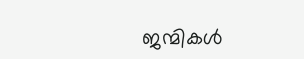ജന്മികൾ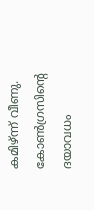കമിഴ്ന്ന് വീണു. കോൺഗ്രസിന്റെ ദയാവധം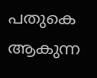പതുകെ ആകുന്ന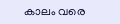കാലം വരെ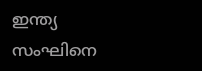ഇന്ത്യ സംഘിനെ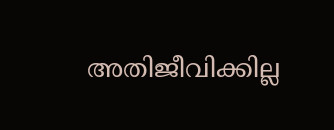അതിജീവിക്കില്ല